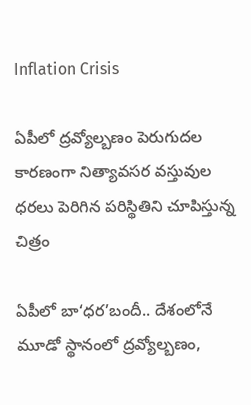Inflation Crisis

ఏపీలో ద్రవ్యోల్బణం పెరుగుదల కారణంగా నిత్యావసర వస్తువుల ధరలు పెరిగిన పరిస్థితిని చూపిస్తున్న చిత్రం

ఏపీలో బా‘ధర’బందీ.. దేశంలోనే మూడో స్థానంలో ద్రవ్యోల్బణం,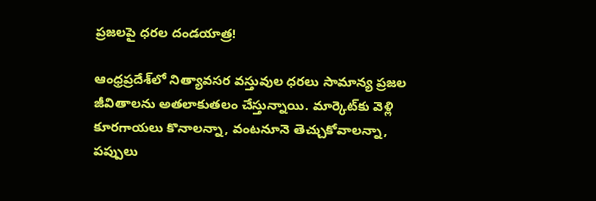ప్రజలపై ధరల దండయాత్ర!

ఆంధ్రప్రదేశ్‌లో నిత్యావసర వస్తువుల ధరలు సామాన్య ప్రజల జీవితాలను అతలాకుతలం చేస్తున్నాయి. మార్కెట్‌కు వెళ్లి కూరగాయలు కొనాలన్నా, వంటనూనె తెచ్చుకోవాలన్నా, పప్పులు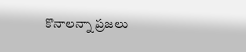కొనాలన్నా ప్రజలు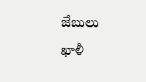జేబులు ఖాళీ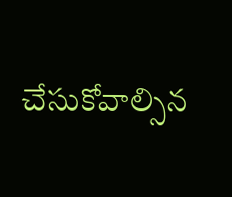చేసుకోవాల్సిన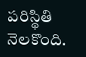పరిస్థితి నెలకొంది.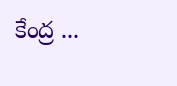కేంద్ర ...